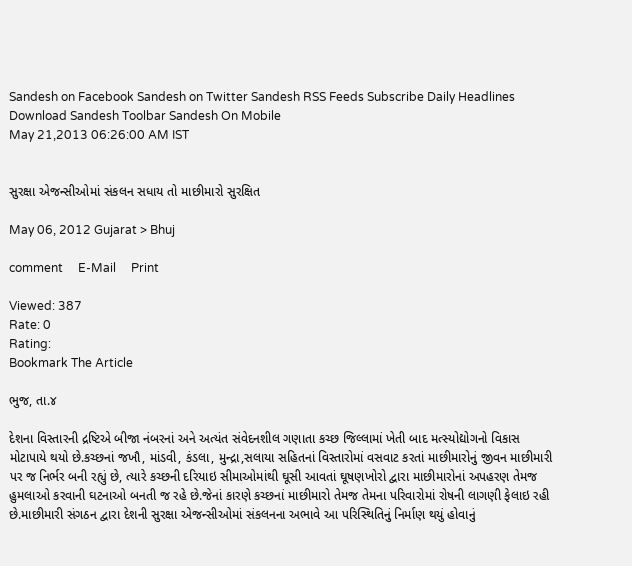Sandesh on Facebook Sandesh on Twitter Sandesh RSS Feeds Subscribe Daily Headlines Download Sandesh Toolbar Sandesh On Mobile
May 21,2013 06:26:00 AM IST


સુરક્ષા એજન્સીઓમાં સંકલન સધાય તો માછીમારો સુરક્ષિત

May 06, 2012 Gujarat > Bhuj

comment     E-Mail     Print

Viewed: 387
Rate: 0
Rating:
Bookmark The Article

ભુજ, તા.૪

દેશના વિસ્તારની દ્રષ્ટિએ બીજા નંબરનાં અને અત્યંત સંવેદનશીલ ગણાતા કચ્છ જિલ્લામાં ખેતી બાદ મત્સ્યોદ્યોગનો વિકાસ મોટાપાયે થયો છે.કચ્છનાં જખૌ, માંડવી, કંડલા, મુન્દ્રા,સલાયા સહિતનાં વિસ્તારોમાં વસવાટ કરતાં માછીમારોનું જીવન માછીમારી પર જ નિર્ભર બની રહ્યું છે, ત્યારે કચ્છની દરિયાઇ સીમાઓમાંથી ઘૂસી આવતાં ઘૂષણખોરો દ્વારા માછીમારોનાં અપહરણ તેમજ હુમલાઓ કરવાની ઘટનાઓ બનતી જ રહે છે.જેનાં કારણે કચ્છનાં માછીમારો તેમજ તેમના પરિવારોમાં રોષની લાગણી ફેલાઇ રહી છે.માછીમારી સંગઠન દ્વારા દેશની સુરક્ષા એજન્સીઓમાં સંકલનના અભાવે આ પરિસ્થિતિનું નિર્માણ થયું હોવાનું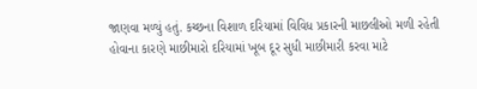જાણવા મળ્યું હતું. કચ્છના વિશાળ દરિયામાં વિવિધ પ્રકારની માછલીઓ મળી રહેતી હોવાના કારણે માછીમારો દરિયામાં ખૂબ દૂર સુધી માછીમારી કરવા માટે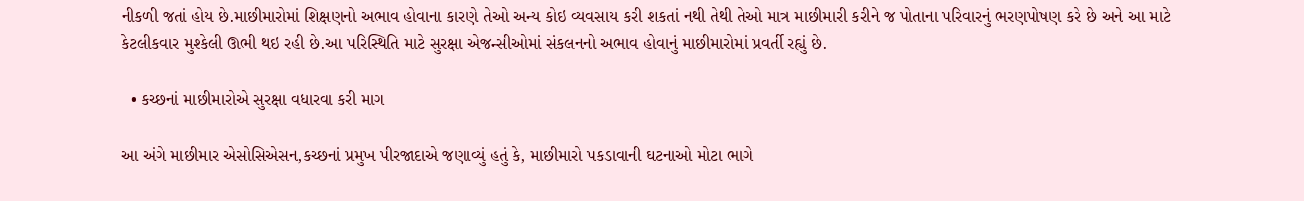નીકળી જતાં હોય છે.માછીમારોમાં શિક્ષણનો અભાવ હોવાના કારણે તેઓ અન્ય કોઇ વ્યવસાય કરી શકતાં નથી તેથી તેઓ માત્ર માછીમારી કરીને જ પોતાના પરિવારનું ભરણપોષણ કરે છે અને આ માટે કેટલીકવાર મુશ્કેલી ઊભી થઇ રહી છે.આ પરિસ્થિતિ માટે સુરક્ષા એજન્સીઓમાં સંકલનનો અભાવ હોવાનું માછીમારોમાં પ્રવર્તી રહ્યું છે.

  • કચ્છનાં માછીમારોએ સુરક્ષા વધારવા કરી માગ

આ અંગે માછીમાર એસોસિએસન,કચ્છનાં પ્રમુખ પીરજાદાએ જણાવ્યું હતું કે, માછીમારો પકડાવાની ઘટનાઓ મોટા ભાગે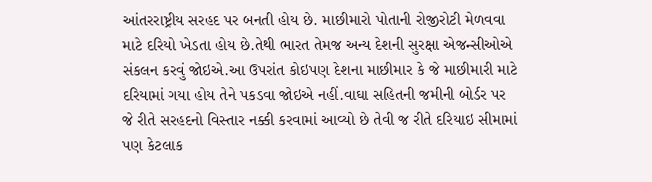આંતરરાષ્ટ્રીય સરહદ પર બનતી હોય છે. માછીમારો પોતાની રોજીરોટી મેળવવા માટે દરિયો ખેડતા હોય છે.તેથી ભારત તેમજ અન્ય દેશની સુરક્ષા એજન્સીઓએ સંકલન કરવું જોઇએ.આ ઉપરાંત કોઇપણ દેશના માછીમાર કે જે માછીમારી માટે દરિયામાં ગયા હોય તેને પકડવા જોઇએ નહીં.વાઘા સહિતની જમીની બોર્ડર પર જે રીતે સરહદનો વિસ્તાર નક્કી કરવામાં આવ્યો છે તેવી જ રીતે દરિયાઇ સીમામાં પણ કેટલાક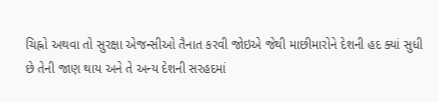ચિહ્નો અથવા તો સુરક્ષા એજન્સીઓ તૈનાત કરવી જોઇએ જેથી માછીમારોને દેશની હદ ક્યાં સુધી છે તેની જાણ થાય અને તે અન્ય દેશની સરહદમાં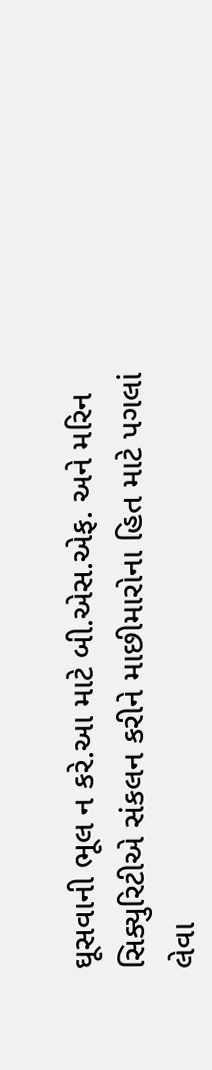ઘૂસવાની ભૂલ ન કરે.આ માટે બી.એસ.એફ. અને મરિન સિક્યુરિટીએ સંકલન કરીને માછીમારોના હિત માટે પગલાં લેવા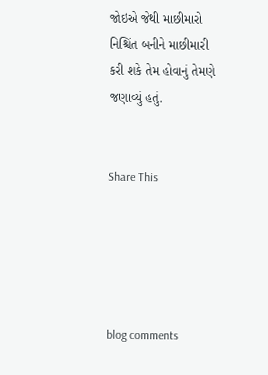જોઇએ જેથી માછીમારો નિશ્ચિંત બનીને માછીમારી કરી શકે તેમ હોવાનું તેમણે જણાવ્યું હતું.


Share This





blog comments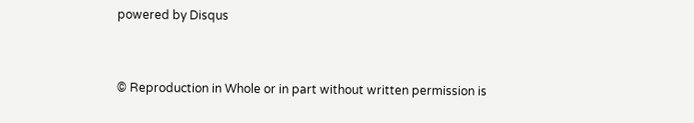powered by Disqus


© Reproduction in Whole or in part without written permission is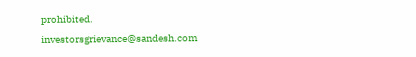prohibited.
investorsgrievance@sandesh.com